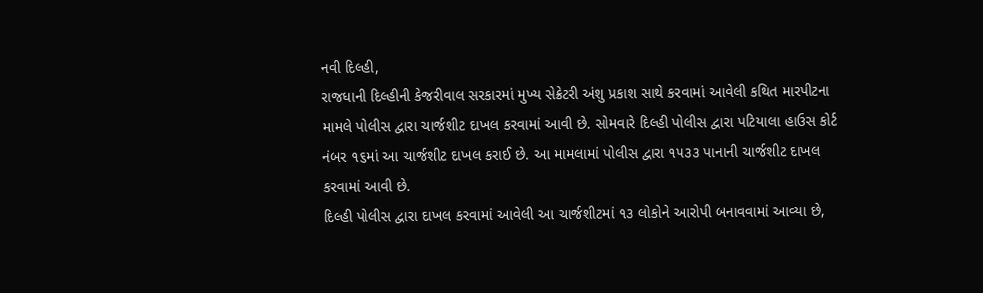નવી દિલ્હી,
રાજધાની દિલ્હીની કેજરીવાલ સરકારમાં મુખ્ય સેક્રેટરી અંશુ પ્રકાશ સાથે કરવામાં આવેલી કથિત મારપીટના મામલે પોલીસ દ્વારા ચાર્જશીટ દાખલ કરવામાં આવી છે. સોમવારે દિલ્હી પોલીસ દ્વારા પટિયાલા હાઉસ કોર્ટ નંબર ૧૬માં આ ચાર્જશીટ દાખલ કરાઈ છે. આ મામલામાં પોલીસ દ્વારા ૧૫૩૩ પાનાની ચાર્જશીટ દાખલ કરવામાં આવી છે.
દિલ્હી પોલીસ દ્વારા દાખલ કરવામાં આવેલી આ ચાર્જશીટમાં ૧૩ લોકોને આરોપી બનાવવામાં આવ્યા છે,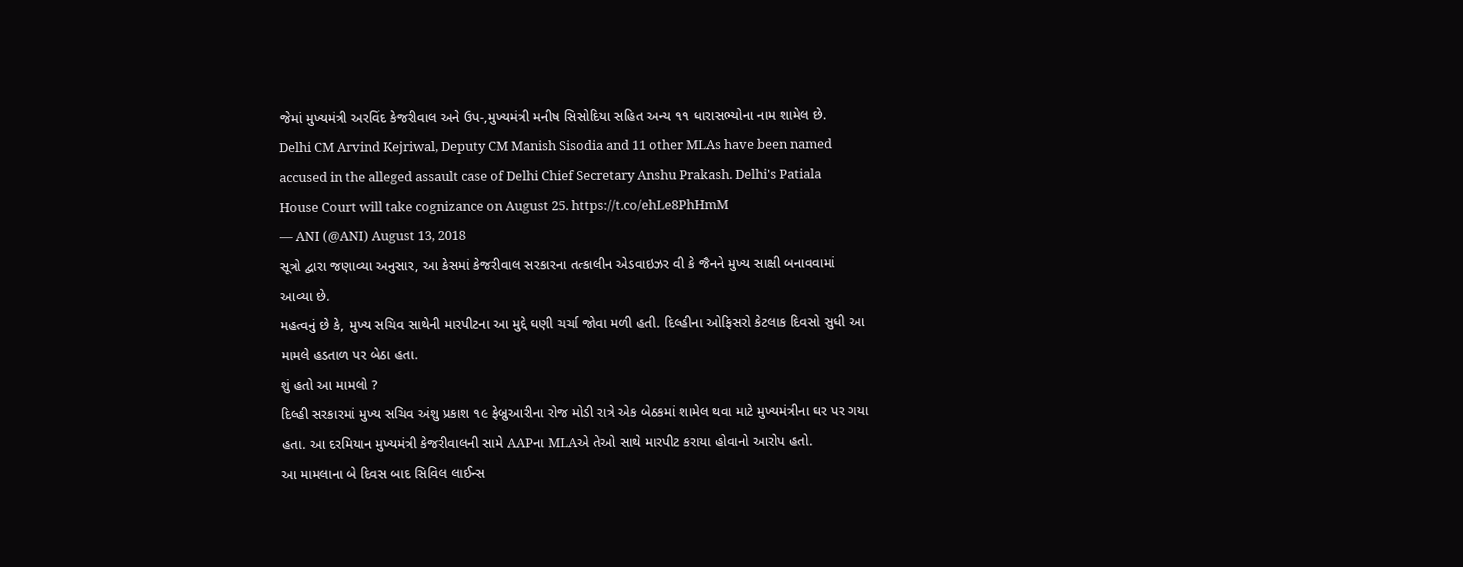જેમાં મુખ્યમંત્રી અરવિંદ કેજરીવાલ અને ઉપ-,મુખ્યમંત્રી મનીષ સિસોદિયા સહિત અન્ય ૧૧ ધારાસભ્યોના નામ શામેલ છે.
Delhi CM Arvind Kejriwal, Deputy CM Manish Sisodia and 11 other MLAs have been named accused in the alleged assault case of Delhi Chief Secretary Anshu Prakash. Delhi's Patiala House Court will take cognizance on August 25. https://t.co/ehLe8PhHmM
— ANI (@ANI) August 13, 2018
સૂત્રો દ્વારા જણાવ્યા અનુસાર, આ કેસમાં કેજરીવાલ સરકારના તત્કાલીન એડવાઇઝર વી કે જૈનને મુખ્ય સાક્ષી બનાવવામાં આવ્યા છે.
મહત્વનું છે કે, મુખ્ય સચિવ સાથેની મારપીટના આ મુદ્દે ઘણી ચર્ચા જોવા મળી હતી. દિલ્હીના ઓફિસરો કેટલાક દિવસો સુધી આ મામલે હડતાળ પર બેઠા હતા.
શું હતો આ મામલો ?
દિલ્હી સરકારમાં મુખ્ય સચિવ અંશુ પ્રકાશ ૧૯ ફેબ્રુઆરીના રોજ મોડી રાત્રે એક બેઠકમાં શામેલ થવા માટે મુખ્યમંત્રીના ઘર પર ગયા હતા. આ દરમિયાન મુખ્યમંત્રી કેજરીવાલની સામે AAPના MLAએ તેઓ સાથે મારપીટ કરાયા હોવાનો આરોપ હતો.
આ મામલાના બે દિવસ બાદ સિવિલ લાઈન્સ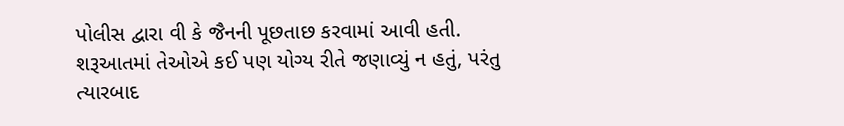પોલીસ દ્વારા વી કે જૈનની પૂછતાછ કરવામાં આવી હતી. શરૂઆતમાં તેઓએ કઈ પણ યોગ્ય રીતે જણાવ્યું ન હતું, પરંતુ ત્યારબાદ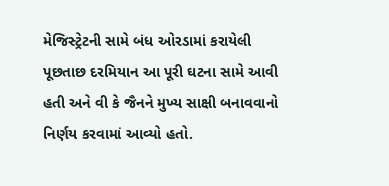મેજિસ્ટ્રેટની સામે બંધ ઓરડામાં કરાયેલી પૂછતાછ દરમિયાન આ પૂરી ઘટના સામે આવી હતી અને વી કે જૈનને મુખ્ય સાક્ષી બનાવવાનો નિર્ણય કરવામાં આવ્યો હતો.